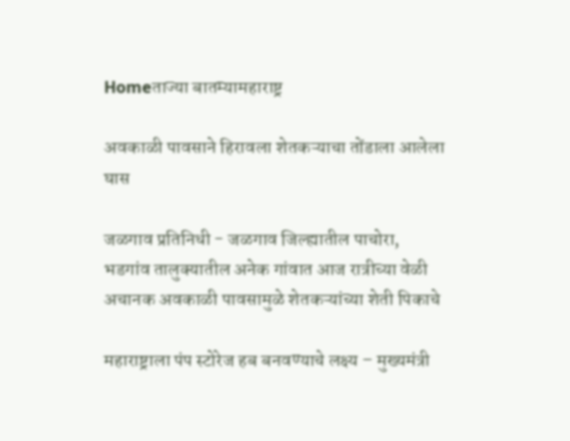Homeताज्या बातम्यामहाराष्ट्र

अवकाळी पावसाने हिरावला शेतकऱ्याचा तोंडाला आलेला घास

जळगाव प्रतिनिधी - जळगाव जिल्ह्यातील पाचोरा, भडगांव तालुक्यातील अनेक गांवात आज रात्रीच्या वेळी अचानक अवकाळी पावसामुळे शेतकऱ्यांच्या शेती पिकाचे

महाराष्ट्राला पंप स्टोरेज हब बनवण्याचे लक्ष्य – मुख्यमंत्री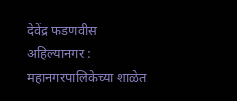देवेंद्र फडणवीस
अहिल्यानगर : महानगरपालिकेच्या शाळेत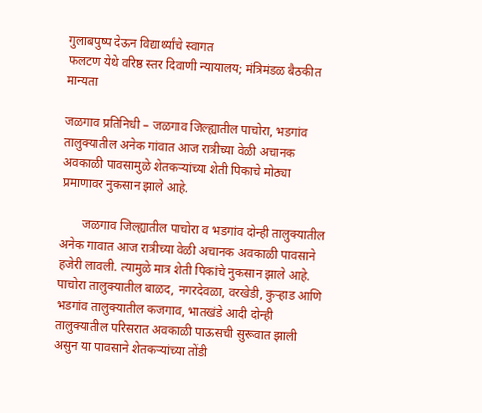गुलाबपुष्प देऊन विद्यार्थ्यांचे स्वागत
फलटण येथे वरिष्ठ स्तर दिवाणी न्यायालय; मंत्रिमंडळ बैठकीत मान्यता

जळगाव प्रतिनिधी – जळगाव जिल्ह्यातील पाचोरा, भडगांव तालुक्यातील अनेक गांवात आज रात्रीच्या वेळी अचानक अवकाळी पावसामुळे शेतकऱ्यांच्या शेती पिकाचे मोठ्या प्रमाणावर नुकसान झाले आहे.

       जळगाव जिल्ह्यातील पाचोरा व भडगांव दोन्ही तालुक्यातील अनेक गावात आज रात्रीच्या वेळी अचानक अवकाळी पावसाने हजेरी लावली. त्यामुळे मात्र शेती पिकांचे नुकसान झाले आहे. पाचोरा तालुक्यातील बाळद, नगरदेवळा, वरखेडी, कुऱ्हाड आणि भडगांव तालुक्यातील कजगाव, भातखंडे आदी दोन्ही तालुक्यातील परिसरात अवकाळी पाऊसची सुरूवात झाली असुन या पावसाने शेतकऱ्यांच्या तोंडी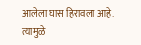आलेला घास हिरावला आहे. त्यामुळे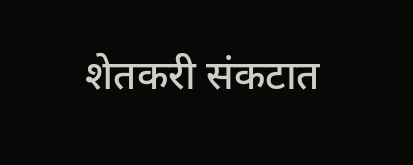शेतकरी संकटात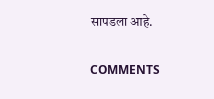सापडला आहे.

COMMENTS